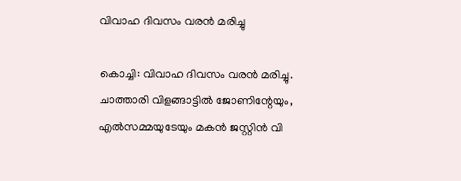വിവാഹ ദിവസം വരന്‍ മരിച്ചു

കൊച്ചി: വിവാഹ ദിവസം വരന്‍ മരിച്ചു. ചാത്താരി വിളങ്ങാട്ടില്‍ ജോണിന്റേയും, എല്‍സമ്മയുടേയും മകന്‍ ജസ്റ്റിന്‍ വി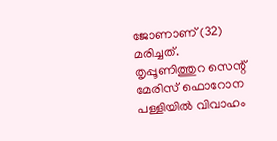ജോണാണ് (32) മരിച്ചത്. തൃപ്പൂണിത്തുറ സെന്റ് മേരിസ് ഫൊറോന പള്ളിയില്‍ വിവാഹം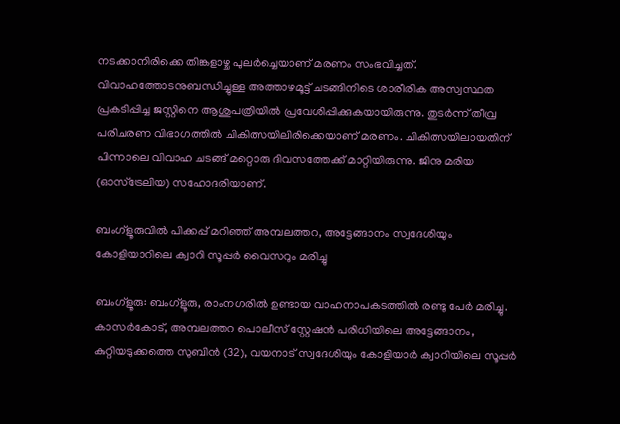നടക്കാനിരിക്കെ തിങ്കളാഴ്ച പുലര്‍ച്ചെയാണ് മരണം സംഭവിച്ചത്. വിവാഹത്തോടനുബന്ധിച്ചുള്ള അത്താഴമൂട്ട് ചടങ്ങിനിടെ ശാരീരിക അസ്വസ്ഥത പ്രകടിപ്പിച്ച ജസ്റ്റിനെ ആശുപത്രിയില്‍ പ്രവേശിപ്പിക്കുകയായിരുന്നു. തുടര്‍ന്ന് തീവ്ര പരിചരണ വിഭാഗത്തില്‍ ചികിത്സയിലിരിക്കെയാണ് മരണം. ചികിത്സയിലായതിന് പിന്നാലെ വിവാഹ ചടങ്ങ് മറ്റൊരു ദിവസത്തേക്ക് മാറ്റിയിരുന്നു. ജിനു മരിയ (ഓസ്‌ട്രേലിയ) സഹോദരിയാണ്.

ബംഗ്‌ളൂരുവില്‍ പിക്കപ്പ് മറിഞ്ഞ് അമ്പലത്തറ, അട്ടേങ്ങാനം സ്വദേശിയും കോളിയാറിലെ ക്വാറി സൂപ്പര്‍ വൈസറും മരിച്ചു

ബംഗ്‌ളൂരു: ബംഗ്‌ളൂരു, രാംനഗരില്‍ ഉണ്ടായ വാഹനാപകടത്തില്‍ രണ്ടു പേര്‍ മരിച്ചു. കാസര്‍കോട്, അമ്പലത്തറ പൊലീസ് സ്റ്റേഷന്‍ പരിധിയിലെ അട്ടേങ്ങാനം, കുറ്റിയടുക്കത്തെ സുബിന്‍ (32), വയനാട് സ്വദേശിയും കോളിയാര്‍ ക്വാറിയിലെ സൂപ്പര്‍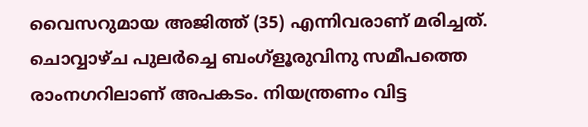വൈസറുമായ അജിത്ത് (35) എന്നിവരാണ് മരിച്ചത്. ചൊവ്വാഴ്ച പുലര്‍ച്ചെ ബംഗ്‌ളൂരുവിനു സമീപത്തെ രാംനഗറിലാണ് അപകടം. നിയന്ത്രണം വിട്ട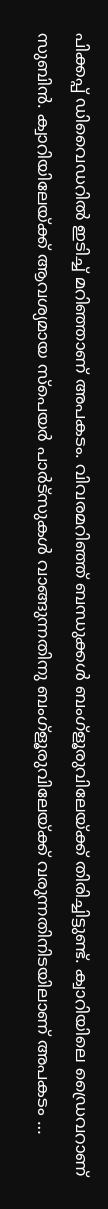പിക്കപ്പ് ഡിവൈഡറില്‍ ഇടിച്ച് മറിഞ്ഞാണ് അപകടം. വിവരമറിഞ്ഞ് ബന്ധുക്കള്‍ ബംഗ്‌ളൂരുവിലേയ്ക്ക് തിരിച്ചിട്ടുണ്ട്. ക്വാറിയിലെ ഡ്രൈവറാണ് സുബിന്‍. ക്വാറിയിലേയ്ക്ക് ആവശ്യമായ സ്‌പെയര്‍ പാര്‍ട്‌സുകള്‍ വാങ്ങുന്നതിനു ബംഗ്‌ളൂരുവിലേയ്ക്ക് വരുന്നതിനിടയിലാണ് അപകടം …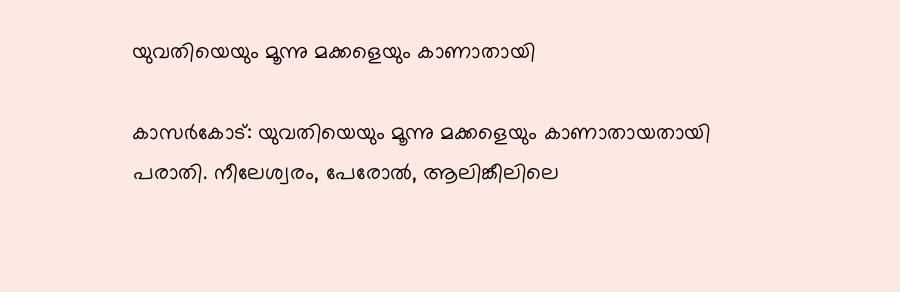യുവതിയെയും മൂന്നു മക്കളെയും കാണാതായി

കാസര്‍കോട്: യുവതിയെയും മൂന്നു മക്കളെയും കാണാതായതായി പരാതി. നീലേശ്വരം, പേരോല്‍, ആലിങ്കീലിലെ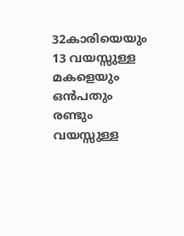32കാരിയെയും 13 വയസ്സുള്ള മകളെയും ഒന്‍പതും രണ്ടും വയസ്സുള്ള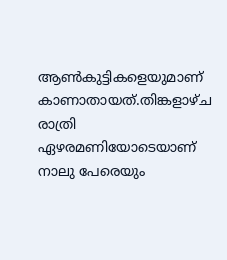ആണ്‍കുട്ടികളെയുമാണ് കാണാതായത്.തിങ്കളാഴ്ച രാത്രി ഏഴരമണിയോടെയാണ് നാലു പേരെയും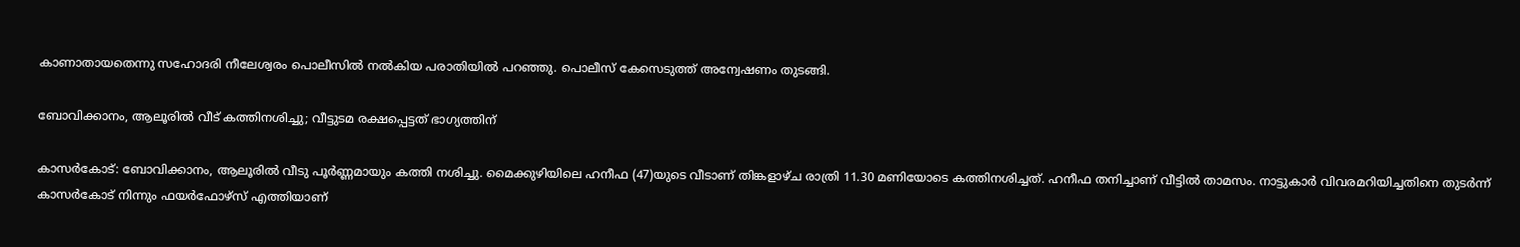കാണാതായതെന്നു സഹോദരി നീലേശ്വരം പൊലീസില്‍ നല്‍കിയ പരാതിയില്‍ പറഞ്ഞു. പൊലീസ് കേസെടുത്ത് അന്വേഷണം തുടങ്ങി.

ബോവിക്കാനം, ആലൂരില്‍ വീട് കത്തിനശിച്ചു; വീട്ടുടമ രക്ഷപ്പെട്ടത് ഭാഗ്യത്തിന്

കാസര്‍കോട്: ബോവിക്കാനം, ആലൂരില്‍ വീടു പൂര്‍ണ്ണമായും കത്തി നശിച്ചു. മൈക്കുഴിയിലെ ഹനീഫ (47)യുടെ വീടാണ് തിങ്കളാഴ്ച രാത്രി 11.30 മണിയോടെ കത്തിനശിച്ചത്. ഹനീഫ തനിച്ചാണ് വീട്ടില്‍ താമസം. നാട്ടുകാര്‍ വിവരമറിയിച്ചതിനെ തുടര്‍ന്ന് കാസര്‍കോട് നിന്നും ഫയര്‍ഫോഴ്‌സ് എത്തിയാണ്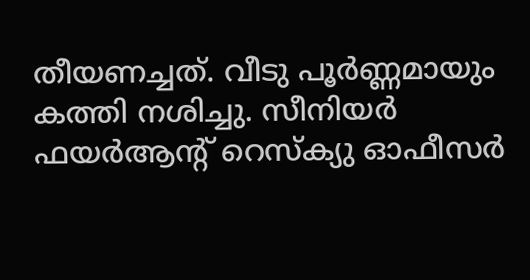തീയണച്ചത്. വീടു പൂര്‍ണ്ണമായും കത്തി നശിച്ചു. സീനിയര്‍ ഫയര്‍ആന്റ് റെസ്‌ക്യു ഓഫീസര്‍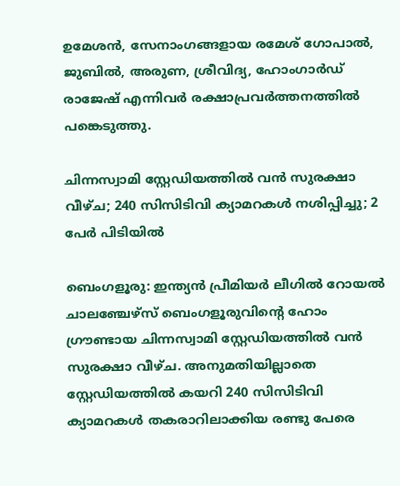ഉമേശന്‍, സേനാംഗങ്ങളായ രമേശ് ഗോപാല്‍, ജുബില്‍, അരുണ, ശ്രീവിദ്യ, ഹോംഗാര്‍ഡ് രാജേഷ് എന്നിവർ രക്ഷാപ്രവര്‍ത്തനത്തില്‍ പങ്കെടുത്തു.

ചിന്നസ്വാമി സ്റ്റേഡിയത്തില്‍ വന്‍ സുരക്ഷാ വീഴ്ച; 240 സിസിടിവി ക്യാമറകള്‍ നശിപ്പിച്ചു; 2 പേര്‍ പിടിയില്‍

ബെംഗളൂരു: ഇന്ത്യന്‍ പ്രീമിയര്‍ ലീഗില്‍ റോയല്‍ ചാലഞ്ചേഴ്‌സ് ബെംഗളൂരുവിന്റെ ഹോം ഗ്രൗണ്ടായ ചിന്നസ്വാമി സ്റ്റേഡിയത്തില്‍ വന്‍ സുരക്ഷാ വീഴ്ച. അനുമതിയില്ലാതെ സ്റ്റേഡിയത്തില്‍ കയറി 240 സിസിടിവി ക്യാമറകള്‍ തകരാറിലാക്കിയ രണ്ടു പേരെ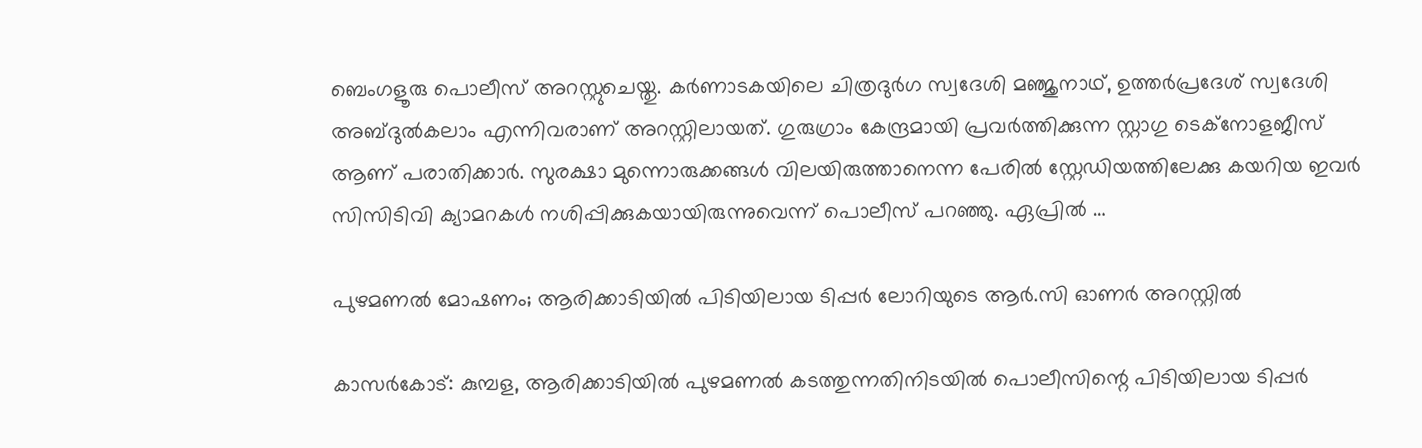ബെംഗളൂരു പൊലീസ് അറസ്റ്റുചെയ്തു. കര്‍ണാടകയിലെ ചിത്രദുര്‍ഗ സ്വദേശി മഞ്ജുനാഥ്, ഉത്തര്‍പ്രദേശ് സ്വദേശി അബ്ദുല്‍കലാം എന്നിവരാണ് അറസ്റ്റിലായത്. ഗുരുഗ്രാം കേന്ദ്രമായി പ്രവര്‍ത്തിക്കുന്ന സ്റ്റാഗു ടെക്‌നോളജീസ് ആണ് പരാതിക്കാര്‍. സുരക്ഷാ മുന്നൊരുക്കങ്ങള്‍ വിലയിരുത്താനെന്ന പേരില്‍ സ്റ്റേഡിയത്തിലേക്കു കയറിയ ഇവര്‍ സിസിടിവി ക്യാമറകള്‍ നശിപ്പിക്കുകയായിരുന്നുവെന്ന് പൊലീസ് പറഞ്ഞു. ഏപ്രില്‍ …

പുഴമണല്‍ മോഷണം; ആരിക്കാടിയില്‍ പിടിയിലായ ടിപ്പര്‍ ലോറിയുടെ ആർ.സി ഓണർ അറസ്റ്റില്‍

കാസര്‍കോട്: കുമ്പള, ആരിക്കാടിയില്‍ പുഴമണല്‍ കടത്തുന്നതിനിടയില്‍ പൊലീസിന്റെ പിടിയിലായ ടിപ്പര്‍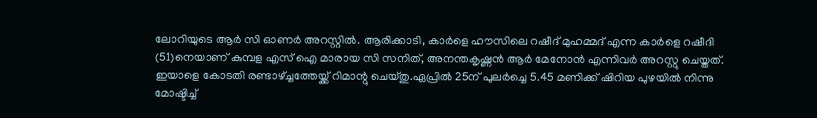ലോറിയുടെ ആര്‍ സി ഓണര്‍ അറസ്റ്റില്‍. ആരിക്കാടി, കാര്‍ളെ ഹൗസിലെ റഷീദ് മുഹമ്മദ് എന്ന കാർളെ റഷീദി (51)നെയാണ് കുമ്പള എസ് ഐ മാരായ സി സനിത്, അനന്തകൃഷ്ണന്‍ ആര്‍ മേനോന്‍ എന്നിവര്‍ അറസ്റ്റു ചെയ്തത്. ഇയാളെ കോടതി രണ്ടാഴ്ച്ചത്തേയ്ക്ക് റിമാന്റു ചെയ്തു.ഏപ്രില്‍ 25ന് പുലര്‍ച്ചെ 5.45 മണിക്ക് ഷിറിയ പുഴയില്‍ നിന്നു മോഷ്ടിച്ച്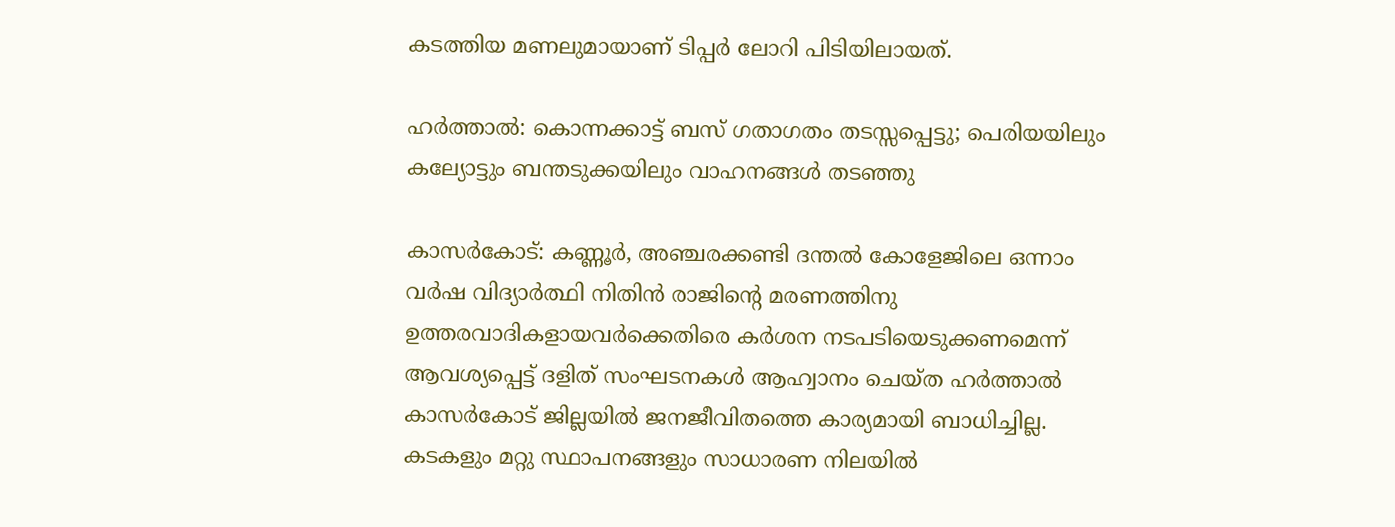കടത്തിയ മണലുമായാണ് ടിപ്പര്‍ ലോറി പിടിയിലായത്.

ഹര്‍ത്താല്‍: കൊന്നക്കാട്ട് ബസ് ഗതാഗതം തടസ്സപ്പെട്ടു; പെരിയയിലും കല്യോട്ടും ബന്തടുക്കയിലും വാഹനങ്ങൾ തടഞ്ഞു

കാസര്‍കോട്: കണ്ണൂര്‍, അഞ്ചരക്കണ്ടി ദന്തല്‍ കോളേജിലെ ഒന്നാം വര്‍ഷ വിദ്യാര്‍ത്ഥി നിതിന്‍ രാജിന്റെ മരണത്തിനു ഉത്തരവാദികളായവര്‍ക്കെതിരെ കര്‍ശന നടപടിയെടുക്കണമെന്ന് ആവശ്യപ്പെട്ട് ദളിത് സംഘടനകള്‍ ആഹ്വാനം ചെയ്ത ഹര്‍ത്താല്‍ കാസര്‍കോട് ജില്ലയില്‍ ജനജീവിതത്തെ കാര്യമായി ബാധിച്ചില്ല. കടകളും മറ്റു സ്ഥാപനങ്ങളും സാധാരണ നിലയില്‍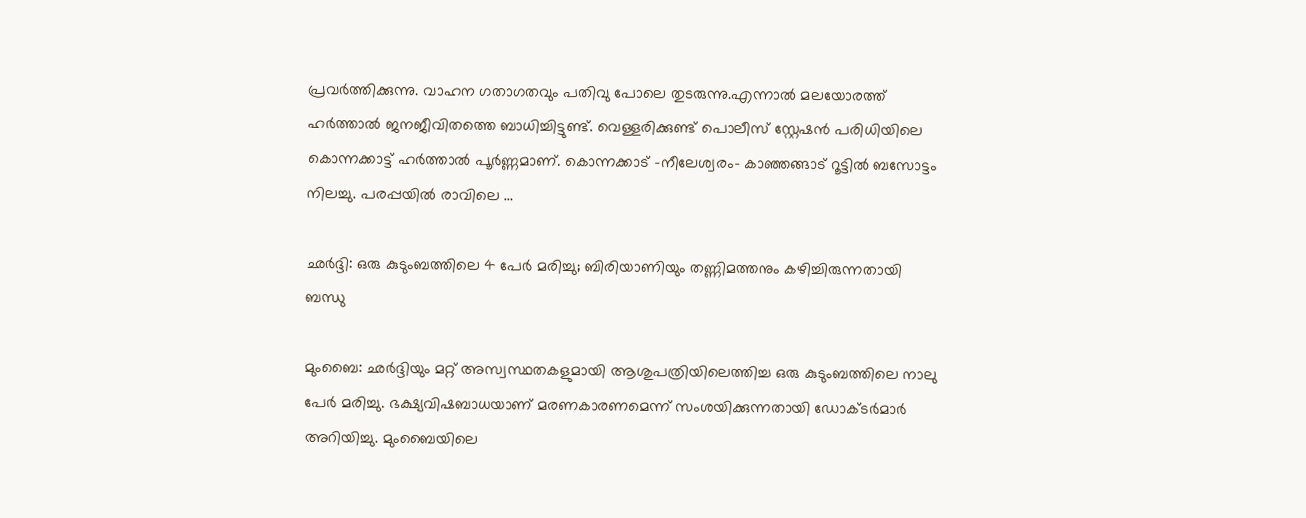പ്രവര്‍ത്തിക്കുന്നു. വാഹന ഗതാഗതവും പതിവു പോലെ തുടരുന്നു.എന്നാല്‍ മലയോരത്ത് ഹര്‍ത്താല്‍ ജനജീവിതത്തെ ബാധിച്ചിട്ടുണ്ട്. വെള്ളരിക്കുണ്ട് പൊലീസ് സ്റ്റേഷന്‍ പരിധിയിലെ കൊന്നക്കാട്ട് ഹര്‍ത്താല്‍ പൂര്‍ണ്ണമാണ്. കൊന്നക്കാട് -നീലേശ്വരം- കാഞ്ഞങ്ങാട് റൂട്ടില്‍ ബസോട്ടം നിലച്ചു. പരപ്പയില്‍ രാവിലെ …

ഛര്‍ദ്ദി: ഒരു കുടുംബത്തിലെ 4 പേര്‍ മരിച്ചു; ബിരിയാണിയും തണ്ണിമത്തനും കഴിച്ചിരുന്നതായി ബന്ധു

മുംബൈ: ഛര്‍ദ്ദിയും മറ്റ് അസ്വസ്ഥതകളുമായി ആശുപത്രിയിലെത്തിച്ച ഒരു കുടുംബത്തിലെ നാലു പേര്‍ മരിച്ചു. ഭക്ഷ്യവിഷബാധയാണ് മരണകാരണമെന്ന് സംശയിക്കുന്നതായി ഡോക്ടര്‍മാര്‍ അറിയിച്ചു. മുംബൈയിലെ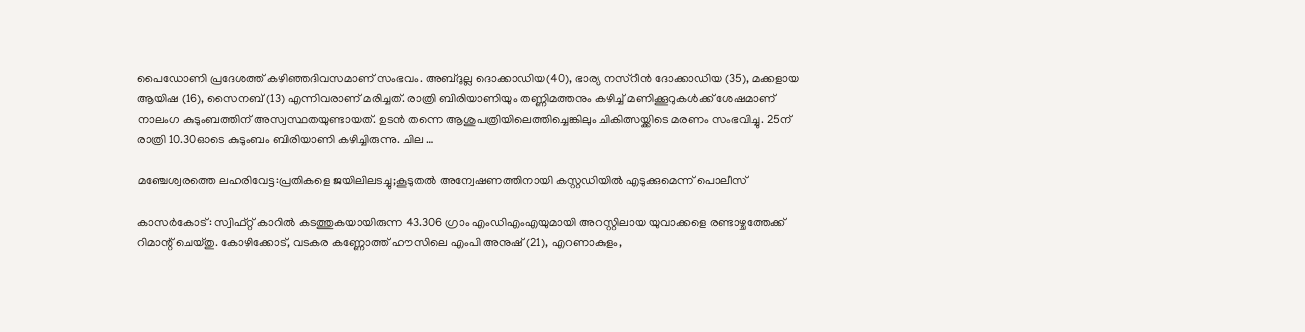പൈഡോണി പ്രദേശത്ത് കഴിഞ്ഞദിവസമാണ് സംഭവം. അബ്ദുല്ല ദൊക്കാഡിയ(40), ഭാര്യ നസ്‌റീന്‍ ദോക്കാഡിയ (35), മക്കളായ ആയിഷ (16), സൈനബ് (13) എന്നിവരാണ് മരിച്ചത്. രാത്രി ബിരിയാണിയും തണ്ണിമത്തനും കഴിച്ച് മണിക്കൂറുകള്‍ക്ക് ശേഷമാണ് നാലംഗ കുടുംബത്തിന് അസ്വസ്ഥതയുണ്ടായത്. ഉടന്‍ തന്നെ ആശുപത്രിയിലെത്തിച്ചെങ്കിലും ചികിത്സയ്ക്കിടെ മരണം സംഭവിച്ചു. 25ന് രാത്രി 10.30ഓടെ കുടുംബം ബിരിയാണി കഴിച്ചിരുന്നു. ചില …

മഞ്ചേശ്വരത്തെ ലഹരിവേട്ട:പ്രതികളെ ജയിലിലടച്ചു;കൂടുതല്‍ അന്വേഷണത്തിനായി കസ്റ്റഡിയില്‍ എടുക്കുമെന്ന് പൊലീസ്

കാസര്‍കോട്: സ്വിഫ്റ്റ് കാറില്‍ കടത്തുകയായിരുന്ന 43.306 ഗ്രാം എംഡിഎംഎയുമായി അറസ്റ്റിലായ യുവാക്കളെ രണ്ടാഴ്ചത്തേക്ക് റിമാന്റ് ചെയ്തു. കോഴിക്കോട്, വടകര കണ്ണോത്ത് ഹൗസിലെ എംപി അനുഷ് (21), എറണാകുളം,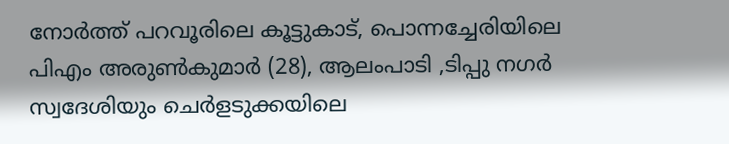നോര്‍ത്ത് പറവൂരിലെ കൂട്ടുകാട്, പൊന്നച്ചേരിയിലെ പിഎം അരുണ്‍കുമാര്‍ (28), ആലംപാടി ,ടിപ്പു നഗര്‍ സ്വദേശിയും ചെര്‍ളടുക്കയിലെ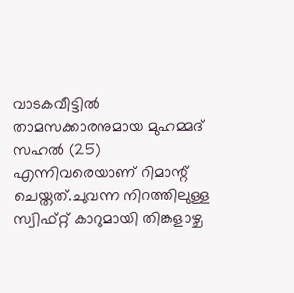വാടകവീട്ടില്‍ താമസക്കാരനുമായ മുഹമ്മദ് സഹല്‍ (25) എന്നിവരെയാണ് റിമാന്റ് ചെയ്തത്.ചുവന്ന നിറത്തിലുള്ള സ്വിഫ്റ്റ് കാറുമായി തിങ്കളാഴ്ച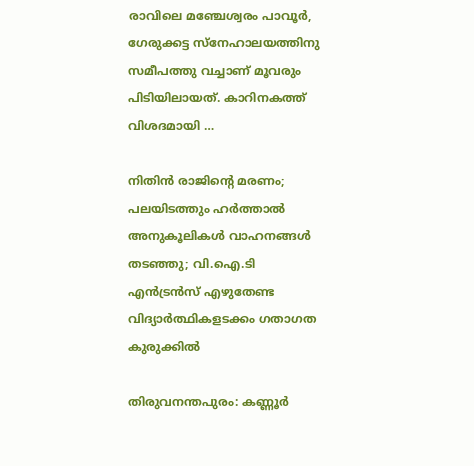രാവിലെ മഞ്ചേശ്വരം പാവൂര്‍, ഗേരുക്കട്ട സ്‌നേഹാലയത്തിനു സമീപത്തു വച്ചാണ് മൂവരും പിടിയിലായത്. കാറിനകത്ത് വിശദമായി …

നിതിന്‍ രാജിന്റെ മരണം; പലയിടത്തും ഹര്‍ത്താല്‍ അനുകൂലികള്‍ വാഹനങ്ങള്‍ തടഞ്ഞു; വി.ഐ.ടി എന്‍ട്രന്‍സ് എഴുതേണ്ട വിദ്യാര്‍ത്ഥികളടക്കം ഗതാഗത കുരുക്കില്‍

തിരുവനന്തപുരം: കണ്ണൂര്‍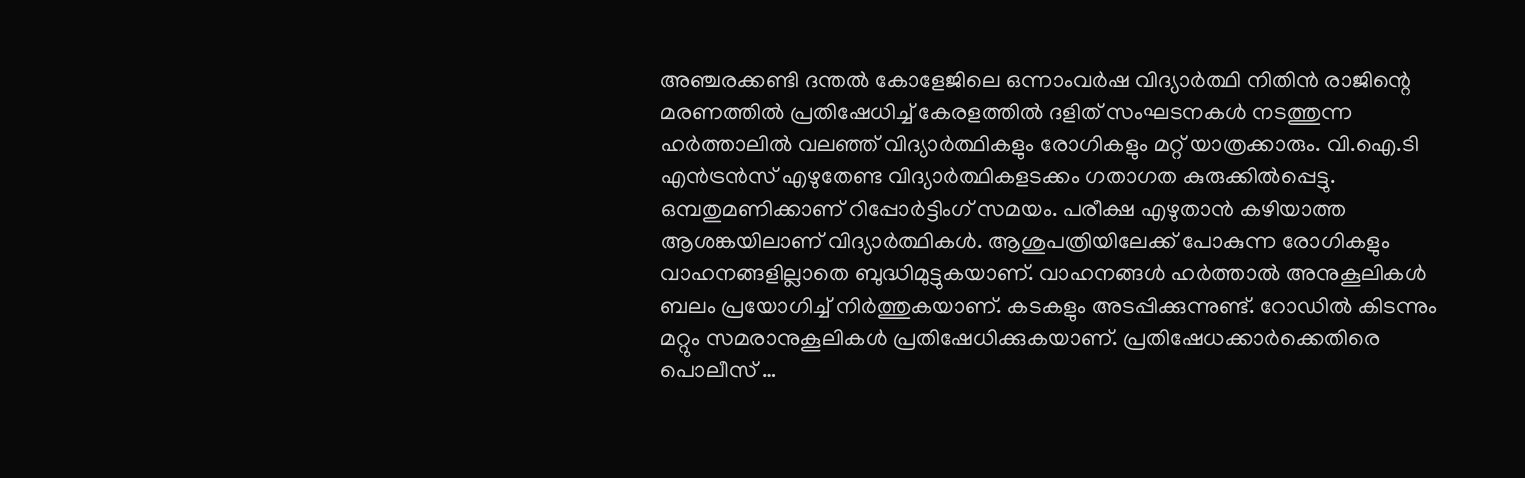അഞ്ചരക്കണ്ടി ദന്തല്‍ കോളേജിലെ ഒന്നാംവര്‍ഷ വിദ്യാര്‍ത്ഥി നിതിന്‍ രാജിന്റെ മരണത്തില്‍ പ്രതിഷേധിച്ച് കേരളത്തില്‍ ദളിത് സംഘടനകള്‍ നടത്തുന്ന ഹര്‍ത്താലില്‍ വലഞ്ഞ് വിദ്യാര്‍ത്ഥികളും രോഗികളും മറ്റ് യാത്രക്കാരും. വി.ഐ.ടി എന്‍ട്രന്‍സ് എഴുതേണ്ട വിദ്യാര്‍ത്ഥികളടക്കം ഗതാഗത കുരുക്കില്‍പ്പെട്ടു. ഒമ്പതുമണിക്കാണ് റിപ്പോര്‍ട്ടിംഗ് സമയം. പരീക്ഷ എഴുതാന്‍ കഴിയാത്ത ആശങ്കയിലാണ് വിദ്യാര്‍ത്ഥികള്‍. ആശുപത്രിയിലേക്ക് പോകുന്ന രോഗികളും വാഹനങ്ങളില്ലാതെ ബുദ്ധിമുട്ടുകയാണ്. വാഹനങ്ങള്‍ ഹര്‍ത്താല്‍ അനുകൂലികള്‍ ബലം പ്രയോഗിച്ച് നിര്‍ത്തുകയാണ്. കടകളും അടപ്പിക്കുന്നുണ്ട്. റോഡില്‍ കിടന്നും മറ്റും സമരാനുകൂലികള്‍ പ്രതിഷേധിക്കുകയാണ്. പ്രതിഷേധക്കാര്‍ക്കെതിരെ പൊലീസ് …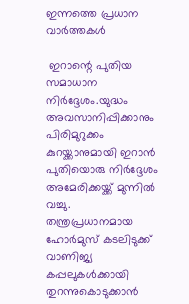ഇന്നത്തെ പ്രധാന വാർത്തകൾ

 ഇറാന്റെ പുതിയ സമാധാന നിർദ്ദേശം.യുദ്ധം അവസാനിപ്പിക്കാനും പിരിമുറുക്കം കുറയ്ക്കാനുമായി ഇറാൻ പുതിയൊരു നിർദ്ദേശം അമേരിക്കയ്ക്ക് മുന്നിൽ വച്ചു.  തന്ത്രപ്രധാനമായ ഹോർമുസ് കടലിടുക്ക് വാണിജ്യ കപ്പലുകൾക്കായി തുറന്നുകൊടുക്കാൻ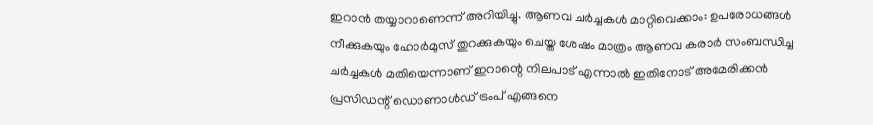ഇറാൻ തയ്യാറാണെന്ന് അറിയിച്ചു. ആണവ ചർച്ചകൾ മാറ്റിവെക്കാം: ഉപരോധങ്ങൾ നീക്കുകയും ഹോർമുസ് തുറക്കുകയും ചെയ്ത ശേഷം മാത്രം ആണവ കരാർ സംബന്ധിച്ച ചർച്ചകൾ മതിയെന്നാണ് ഇറാന്റെ നിലപാട് എന്നാൽ ഇതിനോട് അമേരിക്കൻ പ്രസിഡന്റ് ഡൊണാൾഡ് ട്രംപ് എങ്ങനെ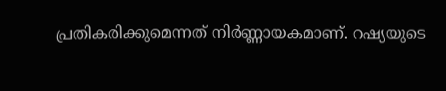പ്രതികരിക്കുമെന്നത് നിർണ്ണായകമാണ്. റഷ്യയുടെ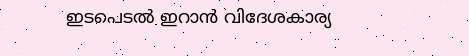ഇടപെടൽ ഇറാൻ വിദേശകാര്യ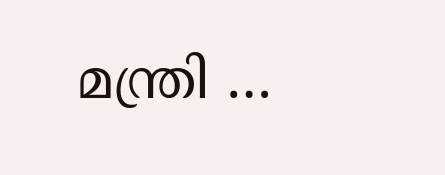മന്ത്രി …